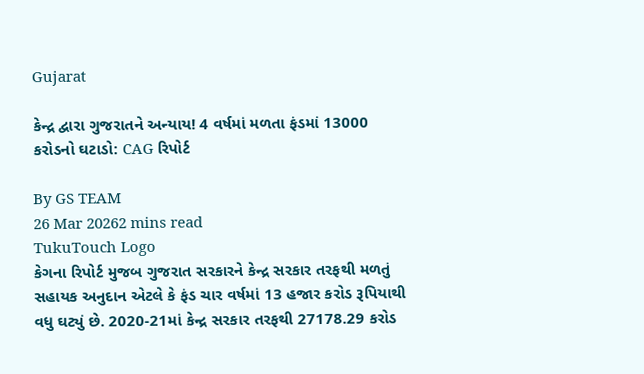Gujarat

કેન્દ્ર દ્વારા ગુજરાતને અન્યાય! 4 વર્ષમાં મળતા ફંડમાં 13000 કરોડનો ઘટાડો: CAG રિપોર્ટ

By GS TEAM
26 Mar 20262 mins read
TukuTouch Logo
કેગના રિપોર્ટ મુજબ ગુજરાત સરકારને કેન્દ્ર સરકાર તરફથી મળતું સહાયક અનુદાન એટલે કે ફંડ ચાર વર્ષમાં 13 હજાર કરોડ રૂપિયાથી વધુ ઘટ્યું છે. 2020-21માં કેન્દ્ર સરકાર તરફથી 27178.29 કરોડ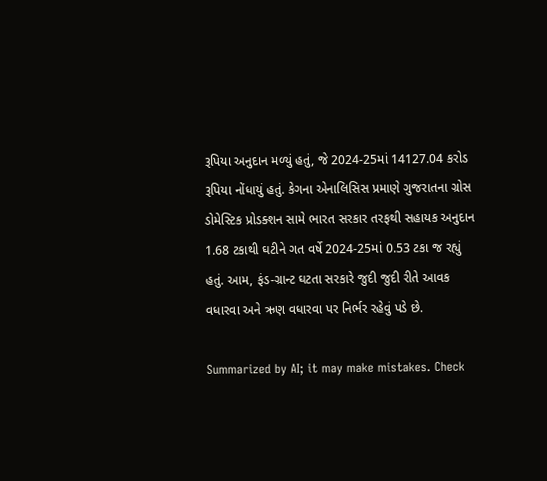રૂપિયા અનુદાન મળ્યું હતું, જે 2024-25માં 14127.04 કરોડ રૂપિયા નોંધાયું હતું. કેગના એનાલિસિસ પ્રમાણે ગુજરાતના ગ્રોસ ડોમેસ્ટિક પ્રોડક્શન સામે ભારત સરકાર તરફથી સહાયક અનુદાન 1.68 ટકાથી ઘટીને ગત વર્ષે 2024-25માં 0.53 ટકા જ રહ્યું હતું. આમ, ફંડ-ગ્રાન્ટ ઘટતા સરકારે જુદી જુદી રીતે આવક વધારવા અને ઋણ વધારવા પર નિર્ભર રહેવું પડે છે.

Summarized by AI; it may make mistakes. Check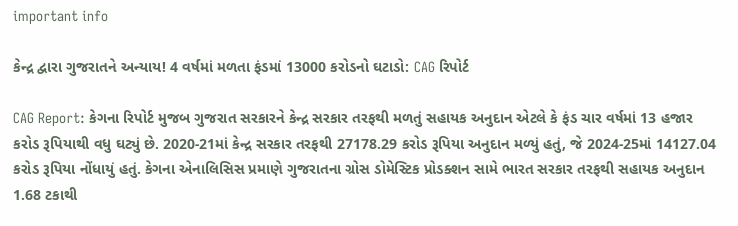important info

કેન્દ્ર દ્વારા ગુજરાતને અન્યાય! 4 વર્ષમાં મળતા ફંડમાં 13000 કરોડનો ઘટાડો: CAG રિપોર્ટ

CAG Report: કેગના રિપોર્ટ મુજબ ગુજરાત સરકારને કેન્દ્ર સરકાર તરફથી મળતું સહાયક અનુદાન એટલે કે ફંડ ચાર વર્ષમાં 13 હજાર કરોડ રૂપિયાથી વધુ ઘટ્યું છે. 2020-21માં કેન્દ્ર સરકાર તરફથી 27178.29 કરોડ રૂપિયા અનુદાન મળ્યું હતું, જે 2024-25માં 14127.04 કરોડ રૂપિયા નોંધાયું હતું. કેગના એનાલિસિસ પ્રમાણે ગુજરાતના ગ્રોસ ડોમેસ્ટિક પ્રોડક્શન સામે ભારત સરકાર તરફથી સહાયક અનુદાન 1.68 ટકાથી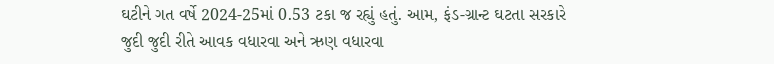ઘટીને ગત વર્ષે 2024-25માં 0.53 ટકા જ રહ્યું હતું. આમ, ફંડ-ગ્રાન્ટ ઘટતા સરકારે જુદી જુદી રીતે આવક વધારવા અને ઋણ વધારવા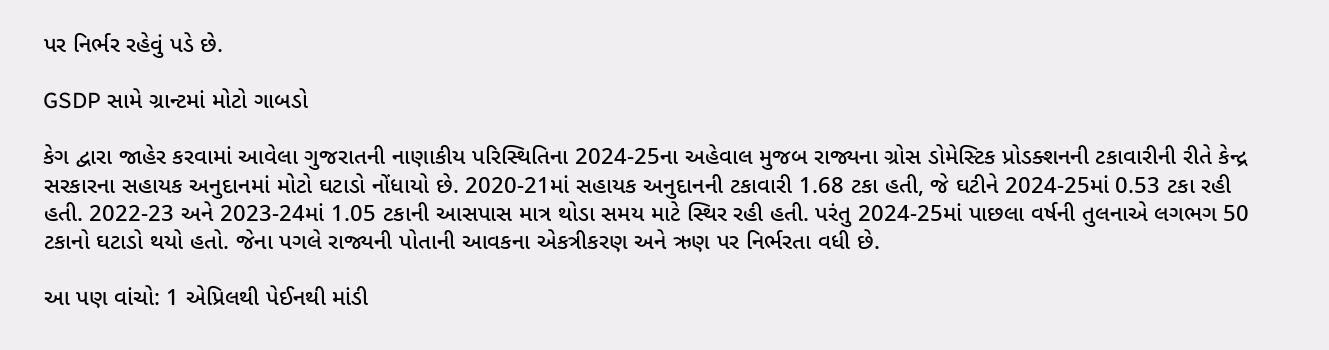પર નિર્ભર રહેવું પડે છે.

GSDP સામે ગ્રાન્ટમાં મોટો ગાબડો

કેગ દ્વારા જાહેર કરવામાં આવેલા ગુજરાતની નાણાકીય પરિસ્થિતિના 2024-25ના અહેવાલ મુજબ રાજ્યના ગ્રોસ ડોમેસ્ટિક પ્રોડક્શનની ટકાવારીની રીતે કેન્દ્ર સરકારના સહાયક અનુદાનમાં મોટો ઘટાડો નોંધાયો છે. 2020-21માં સહાયક અનુદાનની ટકાવારી 1.68 ટકા હતી, જે ઘટીને 2024-25માં 0.53 ટકા રહી હતી. 2022-23 અને 2023-24માં 1.05 ટકાની આસપાસ માત્ર થોડા સમય માટે સ્થિર રહી હતી. પરંતુ 2024-25માં પાછલા વર્ષની તુલનાએ લગભગ 50 ટકાનો ઘટાડો થયો હતો. જેના પગલે રાજ્યની પોતાની આવકના એકત્રીકરણ અને ઋણ પર નિર્ભરતા વધી છે.

આ પણ વાંચો: 1 એપ્રિલથી પેઈનથી માંડી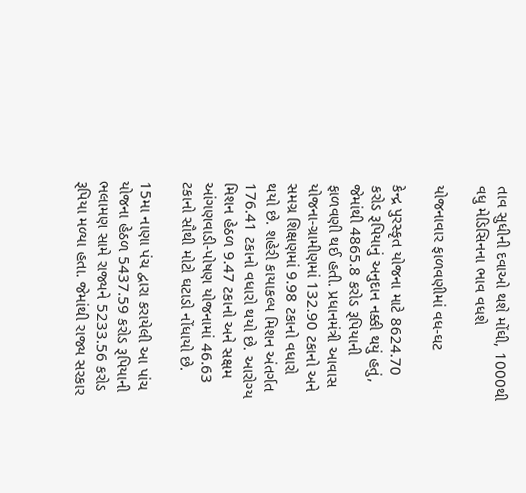તાવ સુધીની દવાઓ થશે મોંઘી, 1000થી વધુ મેડિસિનના ભાવ વધશે

યોજનાવાર ફાળવણીમાં વધ-ઘટ

કેન્દ્ર પુરસ્કૃત યોજના માટે 8624.70 કરોડ રૂપિયાનું અનુદાન નક્કી થયું હતું, જેમાંથી 4865.8 કરોડ રૂપિયાની ફાળવણી થઈ હતી. પ્રધાનમંત્રી આવાસ યોજના-ગ્રામીણમાં 132.90 ટકાનો અને સમગ્ર શિક્ષણમાં 9.98 ટકાનો વધારો થયો છે. શહેરી કાયાકલ્પ મિશન અંતર્ગત 176.41 ટકાનો વધારો થયો છે. આરોગ્ય મિશન હેઠળ 9.47 ટકાનો અને સક્ષમ આંગણવાડી-પોષણ યોજનામાં 46.63 ટકાનો સૌથી મોટો ઘટાડો નોંધાયો છે.

15મા નાણા પંચ દ્વારા કરાયેલી આ પાંચ યોજના હેઠળ 5437.59 કરોડ રૂપિયાની ભલામણ સામે રાજ્યને 5233.56 કરોડ રૂપિયા મળ્યા હતા. જેમાંથી રાજ્ય સરકાર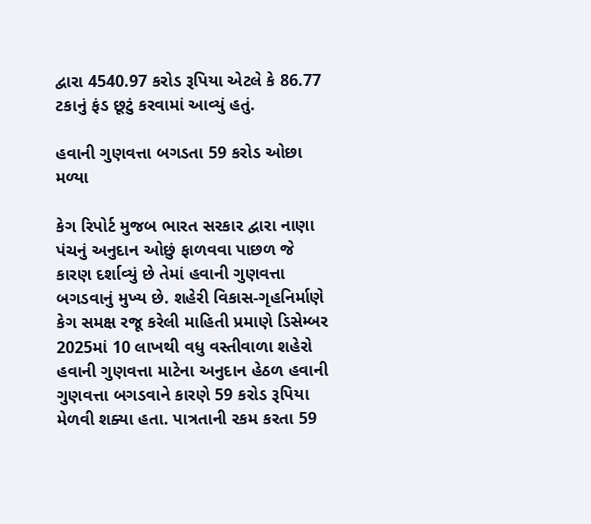દ્વારા 4540.97 કરોડ રૂપિયા એટલે કે 86.77 ટકાનું ફંડ છૂટું કરવામાં આવ્યું હતું.

હવાની ગુણવત્તા બગડતા 59 કરોડ ઓછા મળ્યા

કેગ રિપોર્ટ મુજબ ભારત સરકાર દ્વારા નાણા પંચનું અનુદાન ઓછું ફાળવવા પાછળ જે કારણ દર્શાવ્યું છે તેમાં હવાની ગુણવત્તા બગડવાનું મુખ્ય છે. શહેરી વિકાસ-ગૃહનિર્માણે કેગ સમક્ષ રજૂ કરેલી માહિતી પ્રમાણે ડિસેમ્બર 2025માં 10 લાખથી વધુ વસ્તીવાળા શહેરો હવાની ગુણવત્તા માટેના અનુદાન હેઠળ હવાની ગુણવત્તા બગડવાને કારણે 59 કરોડ રૂપિયા મેળવી શક્યા હતા. પાત્રતાની રકમ કરતા 59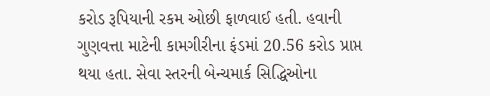કરોડ રૂપિયાની રકમ ઓછી ફાળવાઈ હતી. હવાની ગુણવત્તા માટેની કામગીરીના ફંડમાં 20.56 કરોડ પ્રાપ્ત થયા હતા. સેવા સ્તરની બેન્ચમાર્ક સિદ્ધિઓના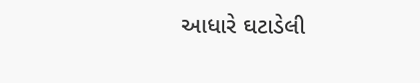આધારે ઘટાડેલી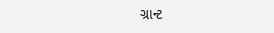ગ્રાન્ટ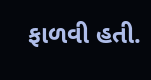ફાળવી હતી.